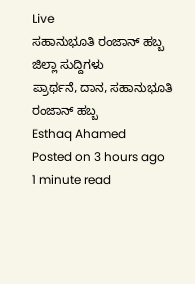Live
ಸಹಾನುಭೂತಿ ರಂಜಾನ್ ಹಬ್ಬ
ಜಿಲ್ಲಾ ಸುದ್ದಿಗಳು
ಪ್ರಾರ್ಥನೆ, ದಾನ, ಸಹಾನುಭೂತಿ ರಂಜಾನ್ ಹಬ್ಬ
Esthaq Ahamed
Posted on 3 hours ago
1 minute read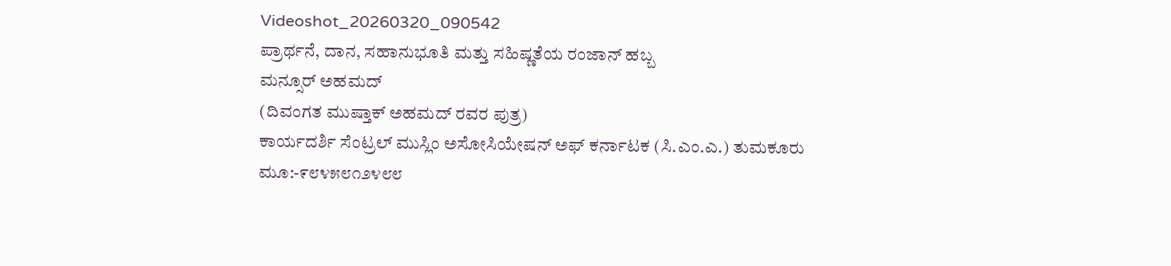Videoshot_20260320_090542
ಪ್ರಾರ್ಥನೆ, ದಾನ, ಸಹಾನುಭೂತಿ ಮತ್ತು ಸಹಿಷ್ಣತೆಯ ರಂಜಾನ್ ಹಬ್ಬ
ಮನ್ಸೂರ್ ಅಹಮದ್
(ದಿವಂಗತ ಮುಷ್ತಾಕ್ ಅಹಮದ್ ರವರ ಪುತ್ರ)
ಕಾರ್ಯದರ್ಶಿ ಸೆಂಟ್ರಲ್ ಮುಸ್ಲಿಂ ಅಸೋಸಿಯೇಷನ್ ಅಫ್ ಕರ್ನಾಟಕ (ಸಿ.ಎಂ.ಎ.) ತುಮಕೂರು
ಮೂ:-೯೮೪೫೮೧೨೪೮೮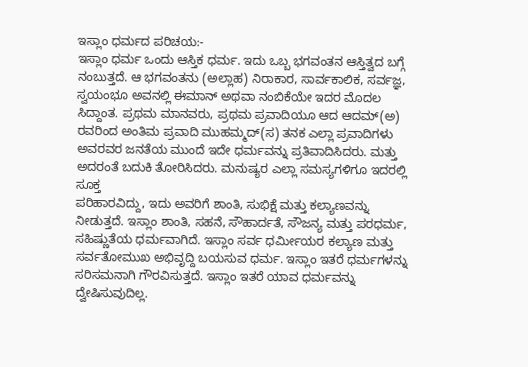ಇಸ್ಲಾಂ ಧರ್ಮದ ಪರಿಚಯ:-
ಇಸ್ಲಾಂ ಧರ್ಮ ಒಂದು ಆಸ್ತಿಕ ಧರ್ಮ. ಇದು ಒಬ್ಬ ಭಗವಂತನ ಆಸ್ತಿತ್ವದ ಬಗ್ಗೆ ನಂಬುತ್ತದೆ. ಆ ಭಗವಂತನು (ಅಲ್ಲಾಹ) ನಿರಾಕಾರ, ಸಾರ್ವಕಾಲಿಕ, ಸರ್ವಜ್ಞ, ಸ್ವಯಂಭೂ ಅವನಲ್ಲಿ ಈಮಾನ್ ಅಥವಾ ನಂಬಿಕೆಯೇ ಇದರ ಮೊದಲ ಸಿದ್ದಾಂತ. ಪ್ರಥಮ ಮಾನವರು, ಪ್ರಥಮ ಪ್ರವಾದಿಯೂ ಆದ ಆದಮ್(ಅ) ರವರಿಂದ ಅಂತಿಮ ಪ್ರವಾದಿ ಮುಹಮ್ಮದ್(ಸ) ತನಕ ಎಲ್ಲಾ ಪ್ರವಾದಿಗಳು ಅವರವರ ಜನತೆಯ ಮುಂದೆ ಇದೇ ಧರ್ಮವನ್ನು ಪ್ರತಿವಾದಿಸಿದರು. ಮತ್ತು ಅದರಂತೆ ಬದುಕಿ ತೋರಿಸಿದರು. ಮನುಷ್ಯರ ಎಲ್ಲಾ ಸಮಸ್ಯಗಳಿಗೂ ಇದರಲ್ಲಿ ಸೂಕ್ತ
ಪರಿಹಾರವಿದ್ದು, ಇದು ಅವರಿಗೆ ಶಾಂತಿ, ಸುಭಿಕ್ಷೆ ಮತ್ತು ಕಲ್ಯಾಣವನ್ನು ನೀಡುತ್ತದೆ. ಇಸ್ಲಾಂ ಶಾಂತಿ, ಸಹನೆ, ಸೌಹಾರ್ದತೆ, ಸೌಜನ್ಯ ಮತ್ತು ಪರಧರ್ಮ, ಸಹಿಷ್ಣುತೆಯ ಧರ್ಮವಾಗಿದೆ. ಇಸ್ಲಾಂ ಸರ್ವ ಧರ್ಮೀಯರ ಕಲ್ಯಾಣ ಮತ್ತು ಸರ್ವತೋಮುಖ ಅಭಿವೃದ್ದಿ ಬಯಸುವ ಧರ್ಮ. ಇಸ್ಲಾಂ ಇತರೆ ಧರ್ಮಗಳನ್ನು ಸರಿಸಮನಾಗಿ ಗೌರವಿಸುತ್ತದೆ. ಇಸ್ಲಾಂ ಇತರೆ ಯಾವ ಧರ್ಮವನ್ನು ದ್ವೇಷಿಸುವುದಿಲ್ಲ.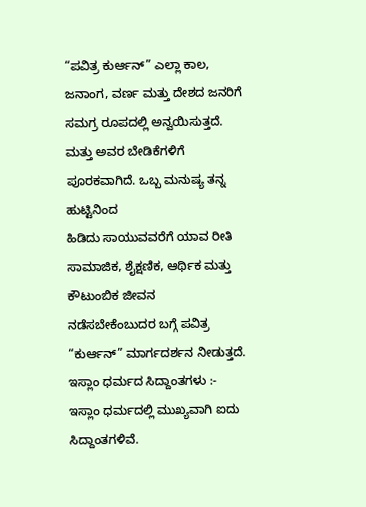“ಪವಿತ್ರ ಕುರ್ಆನ್” ಎಲ್ಲಾ ಕಾಲ, ಜನಾಂಗ, ವರ್ಣ ಮತ್ತು ದೇಶದ ಜನರಿಗೆ ಸಮಗ್ರ ರೂಪದಲ್ಲಿ ಅನ್ವಯಿಸುತ್ತದೆ. ಮತ್ತು ಅವರ ಬೇಡಿಕೆಗಳಿಗೆ ಪೂರಕವಾಗಿದೆ. ಒಬ್ಬ ಮನುಷ್ಯ ತನ್ನ ಹುಟ್ಟಿನಿಂದ
ಹಿಡಿದು ಸಾಯುವವರೆಗೆ ಯಾವ ರೀತಿ ಸಾಮಾಜಿಕ, ಶೈಕ್ಷಣಿಕ, ಆರ್ಥಿಕ ಮತ್ತು ಕೌಟುಂಬಿಕ ಜೀವನ ನಡೆಸಬೇಕೆಂಬುದರ ಬಗ್ಗೆ ಪವಿತ್ರ “ಕುರ್ಆನ್” ಮಾರ್ಗದರ್ಶನ ನೀಡುತ್ತದೆ.
ಇಸ್ಲಾಂ ಧರ್ಮದ ಸಿದ್ದಾಂತಗಳು :-
ಇಸ್ಲಾಂ ಧರ್ಮದಲ್ಲಿ ಮುಖ್ಯವಾಗಿ ಐದು ಸಿದ್ದಾಂತಗಳಿವೆ.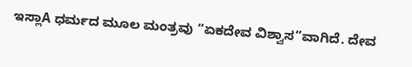ಇಸ್ಲಾA ಧರ್ಮದ ಮೂಲ ಮಂತ್ರವು “ಏಕದೇವ ವಿಶ್ವಾಸ”ವಾಗಿದೆ. ದೇವ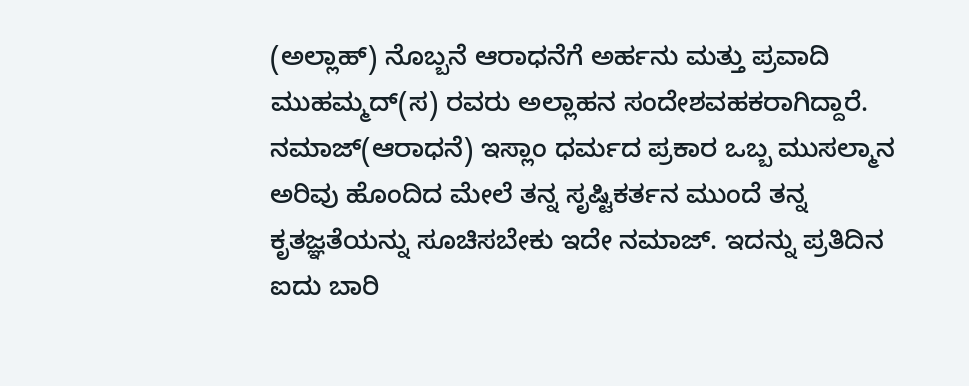(ಅಲ್ಲಾಹ್) ನೊಬ್ಬನೆ ಆರಾಧನೆಗೆ ಅರ್ಹನು ಮತ್ತು ಪ್ರವಾದಿ ಮುಹಮ್ಮದ್(ಸ) ರವರು ಅಲ್ಲಾಹನ ಸಂದೇಶವಹಕರಾಗಿದ್ದಾರೆ.
ನಮಾಜ್(ಆರಾಧನೆ) ಇಸ್ಲಾಂ ಧರ್ಮದ ಪ್ರಕಾರ ಒಬ್ಬ ಮುಸಲ್ಮಾನ ಅರಿವು ಹೊಂದಿದ ಮೇಲೆ ತನ್ನ ಸೃಷ್ಟಿಕರ್ತನ ಮುಂದೆ ತನ್ನ ಕೃತಜ್ಞತೆಯನ್ನು ಸೂಚಿಸಬೇಕು ಇದೇ ನಮಾಜ್. ಇದನ್ನು ಪ್ರತಿದಿನ ಐದು ಬಾರಿ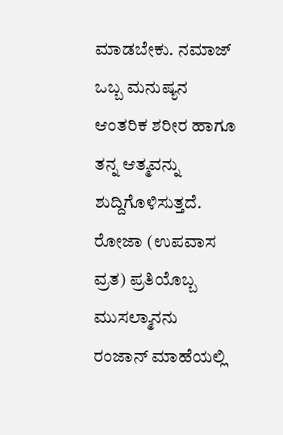ಮಾಡಬೇಕು. ನಮಾಜ್ ಒಬ್ಬ ಮನುಷ್ಯನ ಆಂತರಿಕ ಶರೀರ ಹಾಗೂ ತನ್ನ ಆತ್ಮವನ್ನು ಶುದ್ದಿಗೊಳಿಸುತ್ತದೆ.
ರೋಜಾ (ಉಪವಾಸ ವ್ರತ) ಪ್ರತಿಯೊಬ್ಬ ಮುಸಲ್ಮಾನನು ರಂಜಾನ್ ಮಾಹೆಯಲ್ಲಿ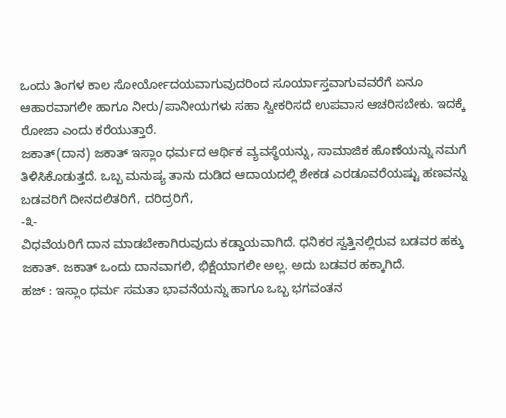ಒಂದು ತಿಂಗಳ ಕಾಲ ಸೋರ್ಯೋದಯವಾಗುವುದರಿಂದ ಸೂರ್ಯಾಸ್ತವಾಗುವವರೆಗೆ ಏನೂ ಆಹಾರವಾಗಲೀ ಹಾಗೂ ನೀರು/ಪಾನೀಯಗಳು ಸಹಾ ಸ್ವೀಕರಿಸದೆ ಉಪವಾಸ ಆಚರಿಸಬೇಕು. ಇದಕ್ಕೆ ರೋಜಾ ಎಂದು ಕರೆಯುತ್ತಾರೆ.
ಜಕಾತ್(ದಾನ) ಜಕಾತ್ ಇಸ್ಲಾಂ ಧರ್ಮದ ಆರ್ಥಿಕ ವ್ಯವಸ್ಥೆಯನ್ನು, ಸಾಮಾಜಿಕ ಹೊಣೆಯನ್ನು ನಮಗೆ ತಿಳಿಸಿಕೊಡುತ್ತದೆ. ಒಬ್ಬ ಮನುಷ್ಯ ತಾನು ದುಡಿದ ಆದಾಯದಲ್ಲಿ ಶೇಕಡ ಎರಡೂವರೆಯಷ್ಟು ಹಣವನ್ನು ಬಡವರಿಗೆ ದೀನದಲಿತರಿಗೆ, ದರಿದ್ರರಿಗೆ,
-೩-
ವಿಧವೆಯರಿಗೆ ದಾನ ಮಾಡಬೇಕಾಗಿರುವುದು ಕಡ್ಡಾಯವಾಗಿದೆ. ಧನಿಕರ ಸ್ವತ್ತಿನಲ್ಲಿರುವ ಬಡವರ ಹಕ್ಕು ಜಕಾತ್. ಜಕಾತ್ ಒಂದು ದಾನವಾಗಲಿ, ಭಿಕ್ಷೆಯಾಗಲೀ ಅಲ್ಲ. ಅದು ಬಡವರ ಹಕ್ಕಾಗಿದೆ.
ಹಜ್ : ಇಸ್ಲಾಂ ಧರ್ಮ ಸಮತಾ ಭಾವನೆಯನ್ನು ಹಾಗೂ ಒಬ್ಬ ಭಗವಂತನ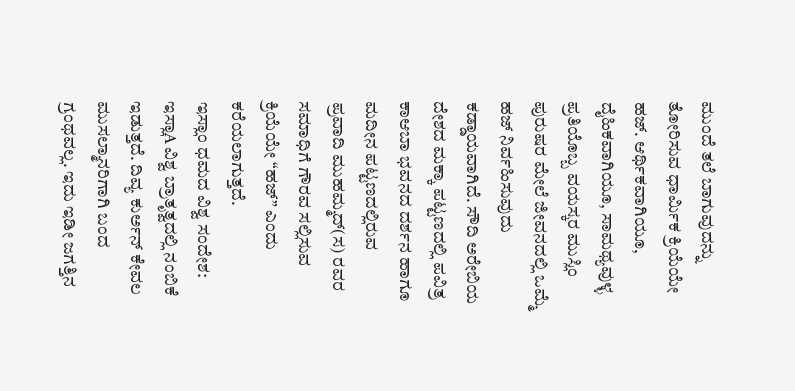ಮುಂದೆ ತಲೆ ಬಾಗುವುದನ್ನು ತೋರಿಸುವ ಧಾರ್ಮಿಕ ಕ್ರಿಯೆಯೇ ಹಜ್. ಆರ್ಥಿಕವಾಗಿಯೂ, ದೈಹಿಕವಾಗಿಯೂ, ಸಾಮಥ್ಯವುಳ್ಳ ಪ್ರತಿಯೊಬ್ಬ ವಯಸ್ಕರ ಮುಸ್ಲಿಂ ಪುರುಷರ ಮೇಲೆ ಜೀವನದಲ್ಲಿ ಒಮ್ಮೆ ಹಜ್ ನಿರ್ವಹಿಸುವುದು ಕಡ್ಡಾಯವಾಗಿದೆ. ಸೌದಿ ಅರೇಬಿಯ ದೇಶದ ಮಕ್ಕಾ ಪಟ್ಟಣದಲ್ಲಿ ಪವಿತ್ರ ಕಾಆಬಾ ಭವನದ ದರ್ಶನ ಹಾಗೂ ಮದೀನ ಪಟ್ಟಣದಲ್ಲಿರುವ
ಪ್ರವಾದಿ ಮುಹಮ್ಮದ್(ಸ) ರವರ ಸಮಾಧಿಗೆ ಗೌರವ ಸಲ್ಲಿಸುವ ಕ್ರಿಯೆಯೇ “ಹಜ್” ಎಂದು ಕರೆಯಲಾಗುತ್ತದೆ.
ಇಸ್ಲಾಂ ಧಮದ ವಿಶ್ವ ಸಂದೇಶ:
ಇಸ್ಲಾA ವಿಶ್ವ ಬ್ರಾತೃತ್ವದಲ್ಲಿ ನಂಬಿಕೆ ಇಡುತ್ತದೆ. ದಿವ್ಯ ಕುರ್ಅನ್ ಕೇವಲ ಮುಸಲ್ಮಾನರಿಗಾಗಿ ಬಂದ ಗ್ರಂಥವಲ್ಲ. ಇದು ಇಡೀ ಜಗತ್ತಿನ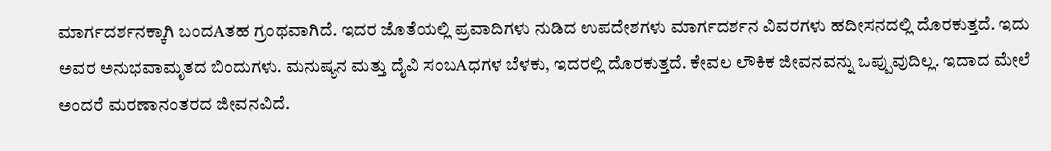ಮಾರ್ಗದರ್ಶನಕ್ಕಾಗಿ ಬಂದAತಹ ಗ್ರಂಥವಾಗಿದೆ. ಇದರ ಜೊತೆಯಲ್ಲಿ ಪ್ರವಾದಿಗಳು ನುಡಿದ ಉಪದೇಶಗಳು ಮಾರ್ಗದರ್ಶನ ವಿವರಗಳು ಹದೀಸನದಲ್ಲಿ ದೊರಕುತ್ತದೆ. ಇದು ಅವರ ಅನುಭವಾಮೃತದ ಬಿಂದುಗಳು. ಮನುಷ್ಯನ ಮತ್ತು ದೈವಿ ಸಂಬAಧಗಳ ಬೆಳಕು, ಇದರಲ್ಲಿ ದೊರಕುತ್ತದೆ. ಕೇವಲ ಲೌಕಿಕ ಜೀವನವನ್ನು ಒಪ್ಪುವುದಿಲ್ಲ. ಇದಾದ ಮೇಲೆ ಅಂದರೆ ಮರಣಾನಂತರದ ಜೀವನವಿದೆ.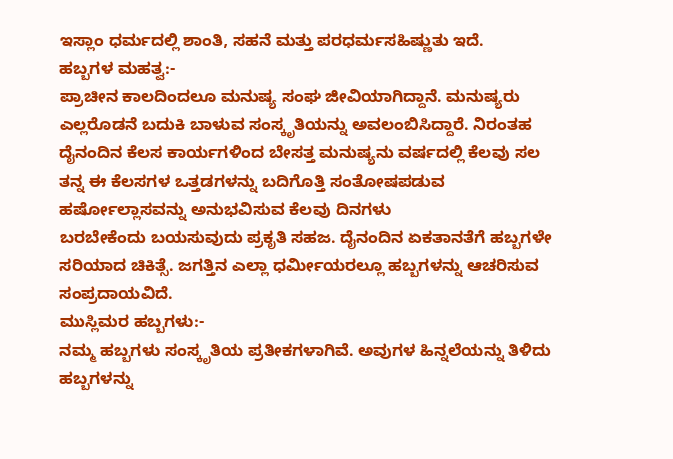ಇಸ್ಲಾಂ ಧರ್ಮದಲ್ಲಿ ಶಾಂತಿ, ಸಹನೆ ಮತ್ತು ಪರಧರ್ಮಸಹಿಷ್ಣುತು ಇದೆ.
ಹಬ್ಬಗಳ ಮಹತ್ವ:-
ಪ್ರಾಚೀನ ಕಾಲದಿಂದಲೂ ಮನುಷ್ಯ ಸಂಘ ಜೀವಿಯಾಗಿದ್ದಾನೆ. ಮನುಷ್ಯರು ಎಲ್ಲರೊಡನೆ ಬದುಕಿ ಬಾಳುವ ಸಂಸ್ಕೃತಿಯನ್ನು ಅವಲಂಬಿಸಿದ್ದಾರೆ. ನಿರಂತಹ ದೈನಂದಿನ ಕೆಲಸ ಕಾರ್ಯಗಳಿಂದ ಬೇಸತ್ತ ಮನುಷ್ಯನು ವರ್ಷದಲ್ಲಿ ಕೆಲವು ಸಲ ತನ್ನ ಈ ಕೆಲಸಗಳ ಒತ್ತಡಗಳನ್ನು ಬದಿಗೊತ್ತಿ ಸಂತೋಷಪಡುವ ಹರ್ಷೋಲ್ಲಾಸವನ್ನು ಅನುಭವಿಸುವ ಕೆಲವು ದಿನಗಳು
ಬರಬೇಕೆಂದು ಬಯಸುವುದು ಪ್ರಕೃತಿ ಸಹಜ. ದೈನಂದಿನ ಏಕತಾನತೆಗೆ ಹಬ್ಬಗಳೇ ಸರಿಯಾದ ಚಿಕಿತ್ಸೆ. ಜಗತ್ತಿನ ಎಲ್ಲಾ ಧರ್ಮೀಯರಲ್ಲೂ ಹಬ್ಬಗಳನ್ನು ಆಚರಿಸುವ ಸಂಪ್ರದಾಯವಿದೆ.
ಮುಸ್ಲಿಮರ ಹಬ್ಬಗಳು:-
ನಮ್ಮ ಹಬ್ಬಗಳು ಸಂಸ್ಕೃತಿಯ ಪ್ರತೀಕಗಳಾಗಿವೆ. ಅವುಗಳ ಹಿನ್ನಲೆಯನ್ನು ತಿಳಿದು ಹಬ್ಬಗಳನ್ನು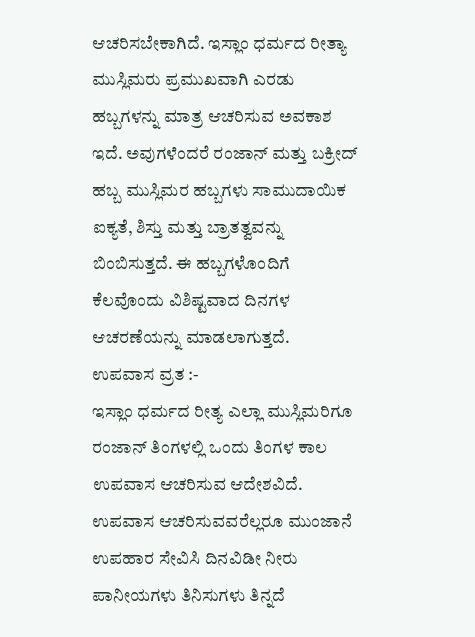ಆಚರಿಸಬೇಕಾಗಿದೆ. ಇಸ್ಲಾಂ ಧರ್ಮದ ರೀತ್ಯಾ ಮುಸ್ಲಿಮರು ಪ್ರಮುಖವಾಗಿ ಎರಡು ಹಬ್ಬಗಳನ್ನು ಮಾತ್ರ ಆಚರಿಸುವ ಅವಕಾಶ ಇದೆ. ಅವುಗಳೆಂದರೆ ರಂಜಾನ್ ಮತ್ತು ಬಕ್ರೀದ್ ಹಬ್ಬ ಮುಸ್ಲಿಮರ ಹಬ್ಬಗಳು ಸಾಮುದಾಯಿಕ ಐಕ್ಯತೆ, ಶಿಸ್ತು ಮತ್ತು ಬ್ರಾತತ್ವವನ್ನು ಬಿಂಬಿಸುತ್ತದೆ. ಈ ಹಬ್ಬಗಳೊಂದಿಗೆ ಕೆಲವೊಂದು ವಿಶಿಷ್ಟವಾದ ದಿನಗಳ ಆಚರಣೆಯನ್ನು ಮಾಡಲಾಗುತ್ತದೆ.
ಉಪವಾಸ ವ್ರತ :-
ಇಸ್ಲಾಂ ಧರ್ಮದ ರೀತ್ಯ ಎಲ್ಲಾ ಮುಸ್ಲಿಮರಿಗೂ ರಂಜಾನ್ ತಿಂಗಳಲ್ಲಿ ಒಂದು ತಿಂಗಳ ಕಾಲ ಉಪವಾಸ ಆಚರಿಸುವ ಆದೇಶವಿದೆ. ಉಪವಾಸ ಆಚರಿಸುವವರೆಲ್ಲರೂ ಮುಂಜಾನೆ ಉಪಹಾರ ಸೇವಿಸಿ ದಿನವಿಡೀ ನೀರು ಪಾನೀಯಗಳು ತಿನಿಸುಗಳು ತಿನ್ನದೆ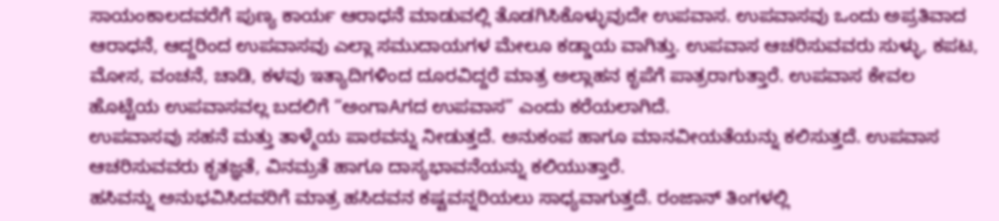ಸಾಯಂಕಾಲದವರೆಗೆ ಪುಣ್ಯ ಕಾರ್ಯ ಆರಾಧನೆ ಮಾಡುವಲ್ಲಿ ತೊಡಗಿಸಿಕೊಳ್ಳುವುದೇ ಉಪವಾಸ. ಉಪವಾಸವು ಒಂದು ಅಪ್ರತಿವಾದ ಆರಾಧನೆ, ಆದ್ದರಿಂದ ಉಪವಾಸವು ಎಲ್ಲಾ ಸಮುದಾಯಗಳ ಮೇಲೂ ಕಡ್ಡಾಯ ವಾಗಿತ್ತು. ಉಪವಾಸ ಆಚರಿಸುವವರು ಸುಳ್ಳು, ಕಪಟ, ಮೋಸ, ವಂಚನೆ, ಚಾಡಿ, ಕಳವು ಇತ್ಯಾದಿಗಳಿಂದ ದೂರವಿದ್ದರೆ ಮಾತ್ರ ಅಲ್ಲಾಹನ ಕೃಪೆಗೆ ಪಾತ್ರರಾಗುತ್ತಾರೆ. ಉಪವಾಸ ಕೇವಲ ಹೊಟ್ಟೆಯ ಉಪವಾಸವಲ್ಲ ಬದಲಿಗೆ “ಅಂಗಾAಗದ ಉಪವಾಸ” ಎಂದು ಕರೆಯಲಾಗಿದೆ.
ಉಪವಾಸವು ಸಹನೆ ಮತ್ತು ತಾಳ್ಮೆಯ ಪಾಠವನ್ನು ನೀಡುತ್ತದೆ. ಅನುಕಂಪ ಹಾಗೂ ಮಾನವೀಯತೆಯನ್ನು ಕಲಿಸುತ್ತದೆ. ಉಪವಾಸ ಆಚರಿಸುವವರು ಕೃತಜ್ಞತೆ, ವಿನಮ್ರತೆ ಹಾಗೂ ದಾಸ್ಯಭಾವನೆಯನ್ನು ಕಲಿಯುತ್ತಾರೆ.
ಹಸಿವನ್ನು ಅನುಭವಿಸಿದವರಿಗೆ ಮಾತ್ರ ಹಸಿದವನ ಕಷ್ಟವನ್ನರಿಯಲು ಸಾಧ್ಯವಾಗುತ್ತದೆ. ರಂಜಾನ್ ತಿಂಗಳಲ್ಲಿ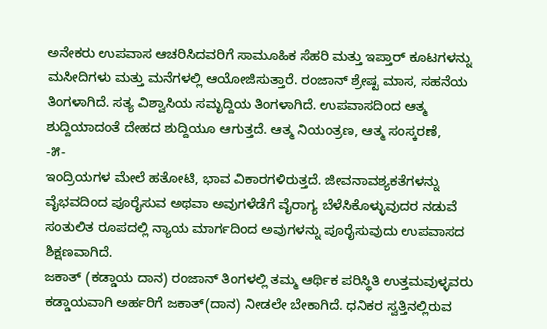ಅನೇಕರು ಉಪವಾಸ ಆಚರಿಸಿದವರಿಗೆ ಸಾಮೂಹಿಕ ಸೆಹರಿ ಮತ್ತು ಇಪ್ತಾರ್ ಕೂಟಗಳನ್ನು ಮಸೀದಿಗಳು ಮತ್ತು ಮನೆಗಳಲ್ಲಿ ಆಯೋಜಿಸುತ್ತಾರೆ. ರಂಜಾನ್ ಶ್ರೇಷ್ಟ ಮಾಸ, ಸಹನೆಯ ತಿಂಗಳಾಗಿದೆ. ಸತ್ಯ ವಿಶ್ವಾಸಿಯ ಸಮೃದ್ದಿಯ ತಿಂಗಳಾಗಿದೆ. ಉಪವಾಸದಿಂದ ಆತ್ಮ ಶುದ್ದಿಯಾದಂತೆ ದೇಹದ ಶುದ್ದಿಯೂ ಆಗುತ್ತದೆ. ಆತ್ಮ ನಿಯಂತ್ರಣ, ಆತ್ಮ ಸಂಸ್ಕರಣೆ,
-೫-
ಇಂದ್ರಿಯಗಳ ಮೇಲೆ ಹತೋಟಿ, ಭಾವ ವಿಕಾರಗಳಿರುತ್ತದೆ. ಜೀವನಾವಶ್ಯಕತೆಗಳನ್ನು ವೈಭವದಿಂದ ಪೂರೈಸುವ ಅಥವಾ ಅವುಗಳೆಡೆಗೆ ವೈರಾಗ್ಯ ಬೆಳೆಸಿಕೊಳ್ಳುವುದರ ನಡುವೆ ಸಂತುಲಿತ ರೂಪದಲ್ಲಿ ನ್ಯಾಯ ಮಾರ್ಗದಿಂದ ಅವುಗಳನ್ನು ಪೂರೈಸುವುದು ಉಪವಾಸದ ಶಿಕ್ಷಣವಾಗಿದೆ.
ಜಕಾತ್ (ಕಡ್ಡಾಯ ದಾನ) ರಂಜಾನ್ ತಿಂಗಳಲ್ಲಿ ತಮ್ಮ ಆರ್ಥಿಕ ಪರಿಸ್ಥಿತಿ ಉತ್ತಮವುಳ್ಳವರು ಕಡ್ಡಾಯವಾಗಿ ಅರ್ಹರಿಗೆ ಜಕಾತ್(ದಾನ) ನೀಡಲೇ ಬೇಕಾಗಿದೆ. ಧನಿಕರ ಸ್ವತ್ತಿನಲ್ಲಿರುವ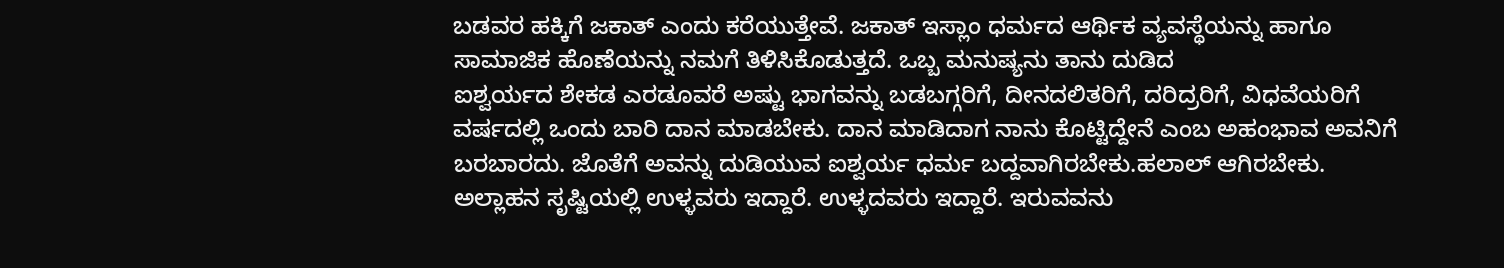ಬಡವರ ಹಕ್ಕಿಗೆ ಜಕಾತ್ ಎಂದು ಕರೆಯುತ್ತೇವೆ. ಜಕಾತ್ ಇಸ್ಲಾಂ ಧರ್ಮದ ಆರ್ಥಿಕ ವ್ಯವಸ್ಥೆಯನ್ನು ಹಾಗೂ ಸಾಮಾಜಿಕ ಹೊಣೆಯನ್ನು ನಮಗೆ ತಿಳಿಸಿಕೊಡುತ್ತದೆ. ಒಬ್ಬ ಮನುಷ್ಯನು ತಾನು ದುಡಿದ
ಐಶ್ವರ್ಯದ ಶೇಕಡ ಎರಡೂವರೆ ಅಷ್ಟು ಭಾಗವನ್ನು ಬಡಬಗ್ಗರಿಗೆ, ದೀನದಲಿತರಿಗೆ, ದರಿದ್ರರಿಗೆ, ವಿಧವೆಯರಿಗೆ ವರ್ಷದಲ್ಲಿ ಒಂದು ಬಾರಿ ದಾನ ಮಾಡಬೇಕು. ದಾನ ಮಾಡಿದಾಗ ನಾನು ಕೊಟ್ಟಿದ್ದೇನೆ ಎಂಬ ಅಹಂಭಾವ ಅವನಿಗೆ ಬರಬಾರದು. ಜೊತೆಗೆ ಅವನ್ನು ದುಡಿಯುವ ಐಶ್ವರ್ಯ ಧರ್ಮ ಬದ್ದವಾಗಿರಬೇಕು.ಹಲಾಲ್ ಆಗಿರಬೇಕು. ಅಲ್ಲಾಹನ ಸೃಷ್ಟಿಯಲ್ಲಿ ಉಳ್ಳವರು ಇದ್ದಾರೆ. ಉಳ್ಳದವರು ಇದ್ದಾರೆ. ಇರುವವನು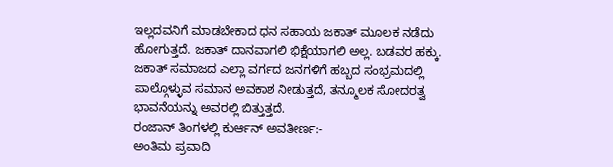ಇಲ್ಲದವನಿಗೆ ಮಾಡಬೇಕಾದ ಧನ ಸಹಾಯ ಜಕಾತ್ ಮೂಲಕ ನಡೆದು ಹೋಗುತ್ತದೆ. ಜಕಾತ್ ದಾನವಾಗಲಿ ಭಿಕ್ಷೆಯಾಗಲಿ ಅಲ್ಲ. ಬಡವರ ಹಕ್ಕು.
ಜಕಾತ್ ಸಮಾಜದ ಎಲ್ಲಾ ವರ್ಗದ ಜನಗಳಿಗೆ ಹಬ್ಬದ ಸಂಭ್ರಮದಲ್ಲಿ ಪಾಲ್ಗೊಳ್ಳುವ ಸಮಾನ ಅವಕಾಶ ನೀಡುತ್ತದೆ, ತನ್ಮೂಲಕ ಸೋದರತ್ವ ಭಾವನೆಯನ್ನು ಅವರಲ್ಲಿ ಬಿತ್ತುತ್ತದೆ.
ರಂಜಾನ್ ತಿಂಗಳಲ್ಲಿ ಕುರ್ಆನ್ ಅವತೀರ್ಣ:-
ಅಂತಿಮ ಪ್ರವಾದಿ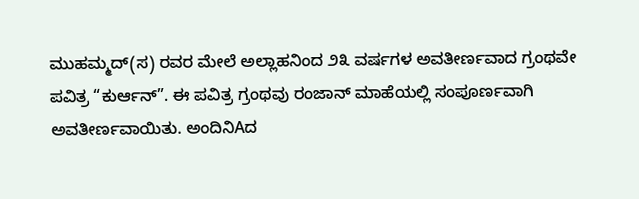ಮುಹಮ್ಮದ್(ಸ) ರವರ ಮೇಲೆ ಅಲ್ಲಾಹನಿಂದ ೨೩ ವರ್ಷಗಳ ಅವತೀರ್ಣವಾದ ಗ್ರಂಥವೇ ಪವಿತ್ರ “ಕುರ್ಆನ್”. ಈ ಪವಿತ್ರ ಗ್ರಂಥವು ರಂಜಾನ್ ಮಾಹೆಯಲ್ಲಿ ಸಂಪೂರ್ಣವಾಗಿ ಅವತೀರ್ಣವಾಯಿತು. ಅಂದಿನಿAದ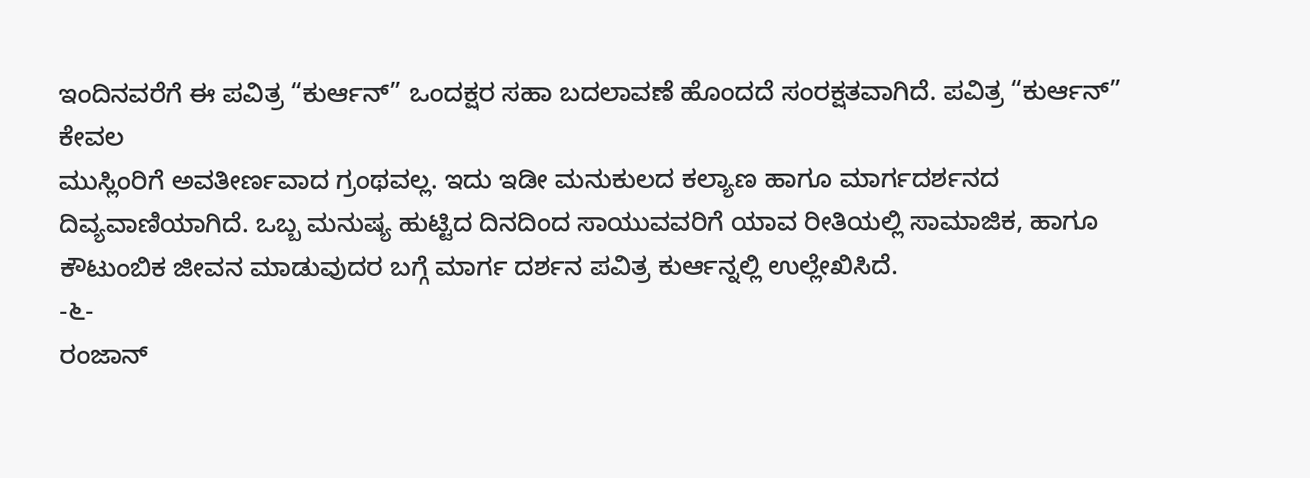ಇಂದಿನವರೆಗೆ ಈ ಪವಿತ್ರ “ಕುರ್ಆನ್” ಒಂದಕ್ಷರ ಸಹಾ ಬದಲಾವಣೆ ಹೊಂದದೆ ಸಂರಕ್ಷತವಾಗಿದೆ. ಪವಿತ್ರ “ಕುರ್ಆನ್” ಕೇವಲ
ಮುಸ್ಲಿಂರಿಗೆ ಅವತೀರ್ಣವಾದ ಗ್ರಂಥವಲ್ಲ. ಇದು ಇಡೀ ಮನುಕುಲದ ಕಲ್ಯಾಣ ಹಾಗೂ ಮಾರ್ಗದರ್ಶನದ ದಿವ್ಯವಾಣಿಯಾಗಿದೆ. ಒಬ್ಬ ಮನುಷ್ಯ ಹುಟ್ಟಿದ ದಿನದಿಂದ ಸಾಯುವವರಿಗೆ ಯಾವ ರೀತಿಯಲ್ಲಿ ಸಾಮಾಜಿಕ, ಹಾಗೂ ಕೌಟುಂಬಿಕ ಜೀವನ ಮಾಡುವುದರ ಬಗ್ಗೆ ಮಾರ್ಗ ದರ್ಶನ ಪವಿತ್ರ ಕುರ್ಆನ್ನಲ್ಲಿ ಉಲ್ಲೇಖಿಸಿದೆ.
-೬-
ರಂಜಾನ್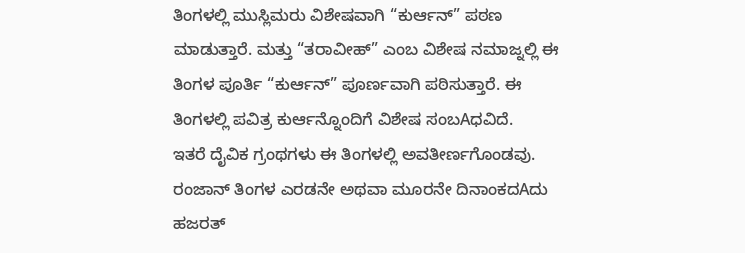ತಿಂಗಳಲ್ಲಿ ಮುಸ್ಲಿಮರು ವಿಶೇಷವಾಗಿ “ಕುರ್ಆನ್” ಪಠಣ ಮಾಡುತ್ತಾರೆ. ಮತ್ತು “ತರಾವೀಹ್” ಎಂಬ ವಿಶೇಷ ನಮಾಜ್ನಲ್ಲಿ ಈ ತಿಂಗಳ ಪೂರ್ತಿ “ಕುರ್ಆನ್” ಪೂರ್ಣವಾಗಿ ಪಠಿಸುತ್ತಾರೆ. ಈ ತಿಂಗಳಲ್ಲಿ ಪವಿತ್ರ ಕುರ್ಆನ್ನೊಂದಿಗೆ ವಿಶೇಷ ಸಂಬAಧವಿದೆ.
ಇತರೆ ದೈವಿಕ ಗ್ರಂಥಗಳು ಈ ತಿಂಗಳಲ್ಲಿ ಅವತೀರ್ಣಗೊಂಡವು. ರಂಜಾನ್ ತಿಂಗಳ ಎರಡನೇ ಅಥವಾ ಮೂರನೇ ದಿನಾಂಕದAದು ಹಜರತ್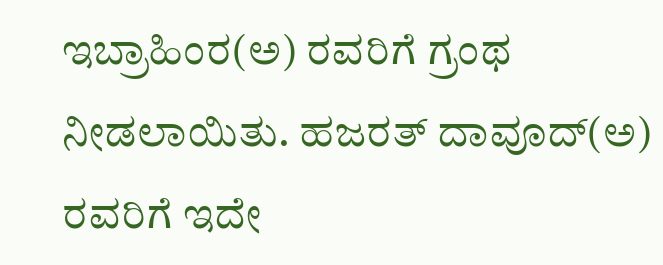ಇಬ್ರಾಹಿಂರ(ಅ) ರವರಿಗೆ ಗ್ರಂಥ ನೀಡಲಾಯಿತು. ಹಜರತ್ ದಾವೂದ್(ಅ) ರವರಿಗೆ ಇದೇ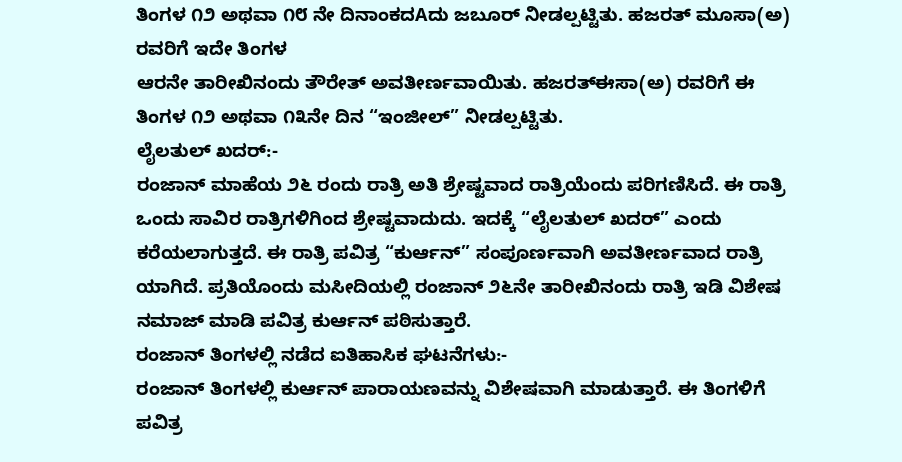ತಿಂಗಳ ೧೨ ಅಥವಾ ೧೮ ನೇ ದಿನಾಂಕದAದು ಜಬೂರ್ ನೀಡಲ್ಪಟ್ಟಿತು. ಹಜರತ್ ಮೂಸಾ(ಅ) ರವರಿಗೆ ಇದೇ ತಿಂಗಳ
ಆರನೇ ತಾರೀಖಿನಂದು ತೌರೇತ್ ಅವತೀರ್ಣವಾಯಿತು. ಹಜರತ್ಈಸಾ(ಅ) ರವರಿಗೆ ಈ ತಿಂಗಳ ೧೨ ಅಥವಾ ೧೩ನೇ ದಿನ “ಇಂಜೀಲ್” ನೀಡಲ್ಪಟ್ಟಿತು.
ಲೈಲತುಲ್ ಖದರ್:-
ರಂಜಾನ್ ಮಾಹೆಯ ೨೬ ರಂದು ರಾತ್ರಿ ಅತಿ ಶ್ರೇಷ್ಟವಾದ ರಾತ್ರಿಯೆಂದು ಪರಿಗಣಿಸಿದೆ. ಈ ರಾತ್ರಿ ಒಂದು ಸಾವಿರ ರಾತ್ರಿಗಳಿಗಿಂದ ಶ್ರೇಷ್ಟವಾದುದು. ಇದಕ್ಕೆ “ಲೈಲತುಲ್ ಖದರ್” ಎಂದು ಕರೆಯಲಾಗುತ್ತದೆ. ಈ ರಾತ್ರಿ ಪವಿತ್ರ “ಕುರ್ಆನ್” ಸಂಪೂರ್ಣವಾಗಿ ಅವತೀರ್ಣವಾದ ರಾತ್ರಿ ಯಾಗಿದೆ. ಪ್ರತಿಯೊಂದು ಮಸೀದಿಯಲ್ಲಿ ರಂಜಾನ್ ೨೬ನೇ ತಾರೀಖಿನಂದು ರಾತ್ರಿ ಇಡಿ ವಿಶೇಷ ನಮಾಜ್ ಮಾಡಿ ಪವಿತ್ರ ಕುರ್ಆನ್ ಪಠಿಸುತ್ತಾರೆ.
ರಂಜಾನ್ ತಿಂಗಳಲ್ಲಿ ನಡೆದ ಐತಿಹಾಸಿಕ ಘಟನೆಗಳು:-
ರಂಜಾನ್ ತಿಂಗಳಲ್ಲಿ ಕುರ್ಆನ್ ಪಾರಾಯಣವನ್ನು ವಿಶೇಷವಾಗಿ ಮಾಡುತ್ತಾರೆ. ಈ ತಿಂಗಳಿಗೆ ಪವಿತ್ರ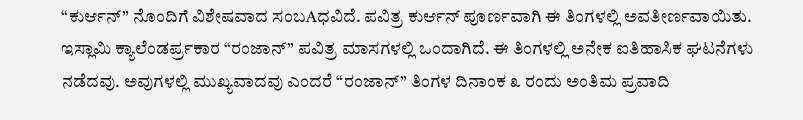“ಕುರ್ಆನ್” ನೊಂದಿಗೆ ವಿಶೇಷವಾದ ಸಂಬAಧವಿದೆ. ಪವಿತ್ರ ಕುರ್ಆನ್ ಪೂರ್ಣವಾಗಿ ಈ ತಿಂಗಳಲ್ಲಿ ಅವತೀರ್ಣವಾಯಿತು. ಇಸ್ಲಾಮಿ ಕ್ಯಾಲೆಂಡರ್ಪ್ರಕಾರ “ರಂಜಾನ್” ಪವಿತ್ರ ಮಾಸಗಳಲ್ಲಿ ಒಂದಾಗಿದೆ. ಈ ತಿಂಗಳಲ್ಲಿ ಅನೇಕ ಐತಿಹಾಸಿಕ ಘಟನೆಗಳು ನಡೆದವು. ಅವುಗಳಲ್ಲಿ ಮುಖ್ಯವಾದವು ಎಂದರೆ “ರಂಜಾನ್” ತಿಂಗಳ ದಿನಾಂಕ ೩ ರಂದು ಅಂತಿಮ ಪ್ರವಾದಿ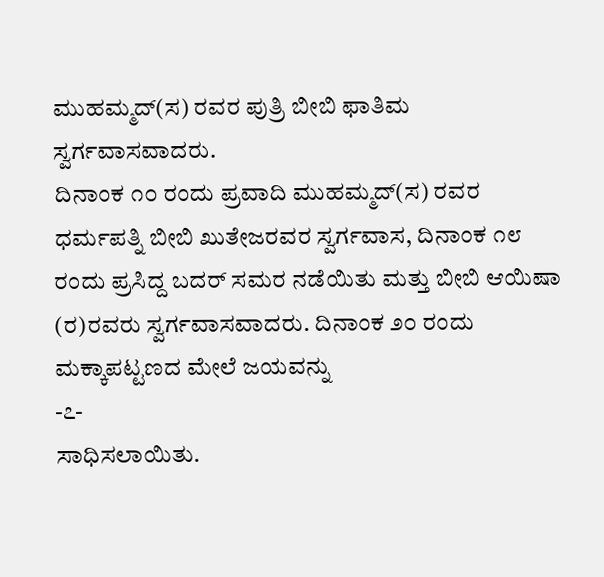ಮುಹಮ್ಮದ್(ಸ) ರವರ ಪುತ್ರಿ ಬೀಬಿ ಫಾತಿಮ ಸ್ವರ್ಗವಾಸವಾದರು.
ದಿನಾಂಕ ೧೦ ರಂದು ಪ್ರವಾದಿ ಮುಹಮ್ಮದ್(ಸ) ರವರ ಧರ್ಮಪತ್ನಿ ಬೀಬಿ ಖುತೇಜರವರ ಸ್ವರ್ಗವಾಸ, ದಿನಾಂಕ ೧೮ ರಂದು ಪ್ರಸಿದ್ದ ಬದರ್ ಸಮರ ನಡೆಯಿತು ಮತ್ತು ಬೀಬಿ ಆಯಿಷಾ (ರ)ರವರು ಸ್ವರ್ಗವಾಸವಾದರು. ದಿನಾಂಕ ೨೦ ರಂದು ಮಕ್ಕಾಪಟ್ಟಣದ ಮೇಲೆ ಜಯವನ್ನು
-೭-
ಸಾಧಿಸಲಾಯಿತು.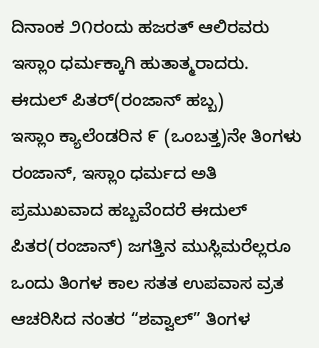ದಿನಾಂಕ ೨೧ರಂದು ಹಜರತ್ ಆಲಿರವರು ಇಸ್ಲಾಂ ಧರ್ಮಕ್ಕಾಗಿ ಹುತಾತ್ಮರಾದರು.
ಈದುಲ್ ಪಿತರ್(ರಂಜಾನ್ ಹಬ್ಬ)
ಇಸ್ಲಾಂ ಕ್ಯಾಲೆಂಡರಿನ ೯ (ಒಂಬತ್ತ)ನೇ ತಿಂಗಳು ರಂಜಾನ್, ಇಸ್ಲಾಂ ಧರ್ಮದ ಅತಿ ಪ್ರಮುಖವಾದ ಹಬ್ಬವೆಂದರೆ ಈದುಲ್ ಪಿತರ(ರಂಜಾನ್) ಜಗತ್ತಿನ ಮುಸ್ಲಿಮರೆಲ್ಲರೂ ಒಂದು ತಿಂಗಳ ಕಾಲ ಸತತ ಉಪವಾಸ ವ್ರತ ಆಚರಿಸಿದ ನಂತರ “ಶವ್ವಾಲ್” ತಿಂಗಳ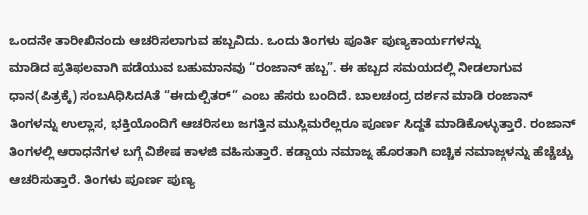ಒಂದನೇ ತಾರೀಖಿನಂದು ಆಚರಿಸಲಾಗುವ ಹಬ್ಬವಿದು. ಒಂದು ತಿಂಗಳು ಪೂರ್ತಿ ಪುಣ್ಯಕಾರ್ಯಗಳನ್ನು
ಮಾಡಿದ ಪ್ರತಿಫಲವಾಗಿ ಪಡೆಯುವ ಬಹುಮಾನವು “ರಂಜಾನ್ ಹಬ್ಬ”. ಈ ಹಬ್ಬದ ಸಮಯದಲ್ಲಿ ನೀಡಲಾಗುವ ಧಾನ(ಪಿತ್ರಕ್ಕೆ) ಸಂಬAಧಿಸಿದAತೆ “ಈದುಲ್ಪಿತರ್” ಎಂಬ ಹೆಸರು ಬಂದಿದೆ. ಬಾಲಚಂದ್ರ ದರ್ಶನ ಮಾಡಿ ರಂಜಾನ್ ತಿಂಗಳನ್ನು ಉಲ್ಲಾಸ, ಭಕ್ತಿಯೊಂದಿಗೆ ಆಚರಿಸಲು ಜಗತ್ತಿನ ಮುಸ್ಲಿಮರೆಲ್ಲರೂ ಪೂರ್ಣ ಸಿದ್ದತೆ ಮಾಡಿಕೊಳ್ಳುತ್ತಾರೆ. ರಂಜಾನ್ ತಿಂಗಳಲ್ಲಿ ಆರಾಧನೆಗಳ ಬಗ್ಗೆ ವಿಶೇಷ ಕಾಳಜಿ ವಹಿಸುತ್ತಾರೆ. ಕಡ್ಡಾಯ ನಮಾಜ್ನ ಹೊರತಾಗಿ ಐಚ್ಚಿಕ ನಮಾಜ್ಗಳನ್ನು ಹೆಚ್ಚೆಚ್ಚು ಆಚರಿಸುತ್ತಾರೆ. ತಿಂಗಳು ಪೂರ್ಣ ಪುಣ್ಯ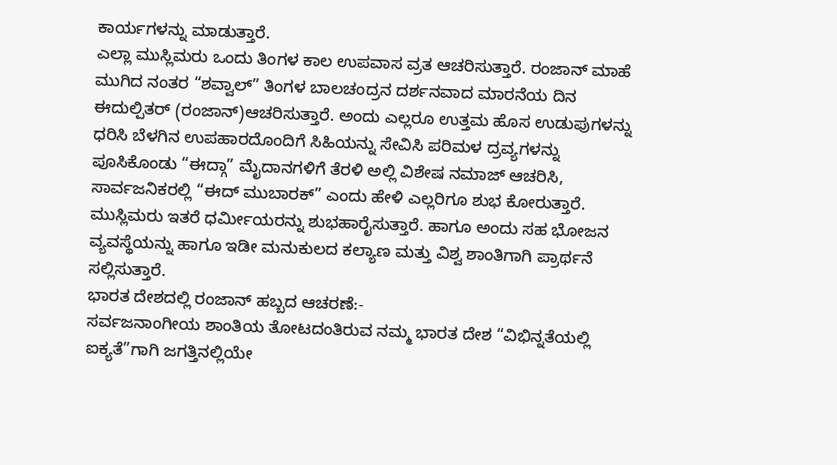ಕಾರ್ಯಗಳನ್ನು ಮಾಡುತ್ತಾರೆ.
ಎಲ್ಲಾ ಮುಸ್ಲಿಮರು ಒಂದು ತಿಂಗಳ ಕಾಲ ಉಪವಾಸ ವ್ರತ ಆಚರಿಸುತ್ತಾರೆ. ರಂಜಾನ್ ಮಾಹೆ ಮುಗಿದ ನಂತರ “ಶವ್ವಾಲ್” ತಿಂಗಳ ಬಾಲಚಂದ್ರನ ದರ್ಶನವಾದ ಮಾರನೆಯ ದಿನ ಈದುಲ್ಪಿತರ್ (ರಂಜಾನ್)ಆಚರಿಸುತ್ತಾರೆ. ಅಂದು ಎಲ್ಲರೂ ಉತ್ತಮ ಹೊಸ ಉಡುಪುಗಳನ್ನು ಧರಿಸಿ ಬೆಳಗಿನ ಉಪಹಾರದೊಂದಿಗೆ ಸಿಹಿಯನ್ನು ಸೇವಿಸಿ ಪರಿಮಳ ದ್ರವ್ಯಗಳನ್ನು ಪೂಸಿಕೊಂಡು “ಈದ್ಗಾ” ಮೈದಾನಗಳಿಗೆ ತೆರಳಿ ಅಲ್ಲಿ ವಿಶೇಷ ನಮಾಜ್ ಆಚರಿಸಿ, ಸಾರ್ವಜನಿಕರಲ್ಲಿ “ಈದ್ ಮುಬಾರಕ್” ಎಂದು ಹೇಳಿ ಎಲ್ಲರಿಗೂ ಶುಭ ಕೋರುತ್ತಾರೆ. ಮುಸ್ಲಿಮರು ಇತರೆ ಧರ್ಮೀಯರನ್ನು ಶುಭಹಾರೈಸುತ್ತಾರೆ. ಹಾಗೂ ಅಂದು ಸಹ ಭೋಜನ ವ್ಯವಸ್ಥೆಯನ್ನು ಹಾಗೂ ಇಡೀ ಮನುಕುಲದ ಕಲ್ಯಾಣ ಮತ್ತು ವಿಶ್ವ ಶಾಂತಿಗಾಗಿ ಪ್ರಾರ್ಥನೆ ಸಲ್ಲಿಸುತ್ತಾರೆ.
ಭಾರತ ದೇಶದಲ್ಲಿ ರಂಜಾನ್ ಹಬ್ಬದ ಆಚರಣೆ:-
ಸರ್ವಜನಾಂಗೀಯ ಶಾಂತಿಯ ತೋಟದಂತಿರುವ ನಮ್ಮ ಭಾರತ ದೇಶ “ವಿಭಿನ್ನತೆಯಲ್ಲಿ ಐಕ್ಯತೆ”ಗಾಗಿ ಜಗತ್ತಿನಲ್ಲಿಯೇ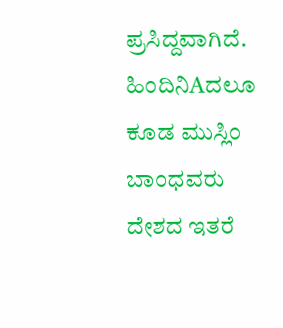ಪ್ರಸಿದ್ದವಾಗಿದೆ. ಹಿಂದಿನಿAದಲೂ ಕೂಡ ಮುಸ್ಲಿಂ ಬಾಂಧವರು ದೇಶದ ಇತರೆ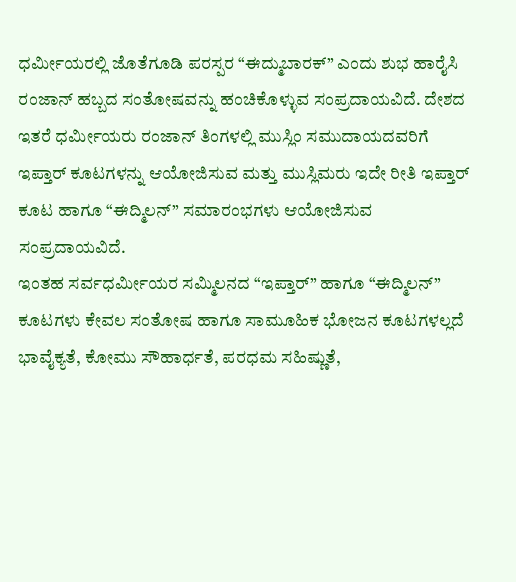ಧರ್ಮೀಯರಲ್ಲಿ ಜೊತೆಗೂಡಿ ಪರಸ್ಪರ “ಈದ್ಮುಬಾರಕ್” ಎಂದು ಶುಭ ಹಾರೈಸಿ ರಂಜಾನ್ ಹಬ್ಬದ ಸಂತೋಷವನ್ನು ಹಂಚಿಕೊಳ್ಳುವ ಸಂಪ್ರದಾಯವಿದೆ. ದೇಶದ ಇತರೆ ಧರ್ಮೀಯರು ರಂಜಾನ್ ತಿಂಗಳಲ್ಲಿ ಮುಸ್ಲಿಂ ಸಮುದಾಯದವರಿಗೆ ಇಪ್ತಾರ್ ಕೂಟಗಳನ್ನು ಆಯೋಜಿಸುವ ಮತ್ತು ಮುಸ್ಲಿಮರು ಇದೇ ರೀತಿ ಇಪ್ತಾರ್ ಕೂಟ ಹಾಗೂ “ಈದ್ಮಿಲನ್” ಸಮಾರಂಭಗಳು ಆಯೋಜಿಸುವ ಸಂಪ್ರದಾಯವಿದೆ.
ಇಂತಹ ಸರ್ವಧರ್ಮೀಯರ ಸಮ್ಮಿಲನದ “ಇಪ್ತಾರ್” ಹಾಗೂ “ಈದ್ಮಿಲನ್” ಕೂಟಗಳು ಕೇವಲ ಸಂತೋಷ ಹಾಗೂ ಸಾಮೂಹಿಕ ಭೋಜನ ಕೂಟಗಳಲ್ಲದೆ ಭಾವೈಕ್ಯತೆ, ಕೋಮು ಸೌಹಾರ್ಧತೆ, ಪರಧಮ ಸಹಿಷ್ಣುತೆ,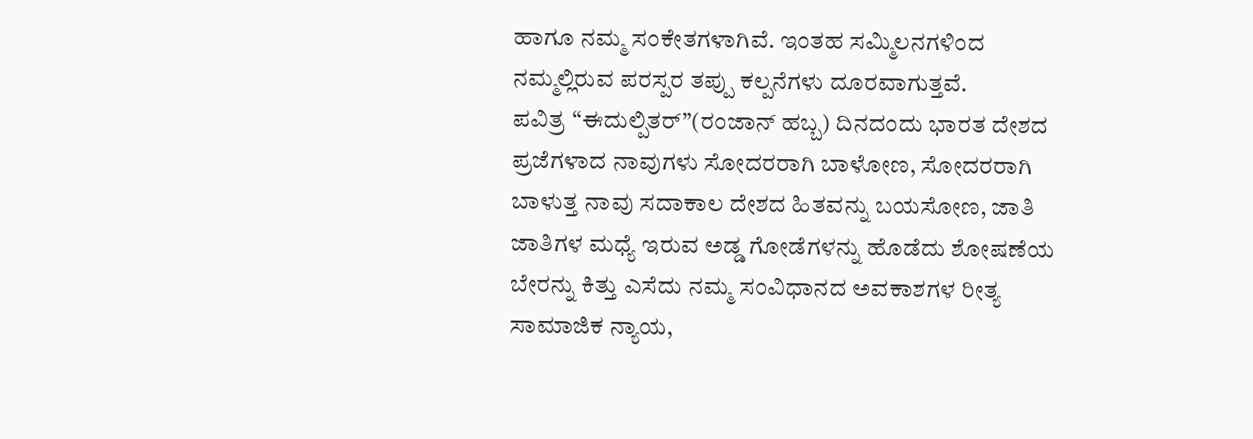ಹಾಗೂ ನಮ್ಮ ಸಂಕೇತಗಳಾಗಿವೆ. ಇಂತಹ ಸಮ್ಮಿಲನಗಳಿಂದ ನಮ್ಮಲ್ಲಿರುವ ಪರಸ್ಪರ ತಪ್ಪು ಕಲ್ಪನೆಗಳು ದೂರವಾಗುತ್ತವೆ.
ಪವಿತ್ರ “ಈದುಲ್ಪಿತರ್”(ರಂಜಾನ್ ಹಬ್ಬ) ದಿನದಂದು ಭಾರತ ದೇಶದ ಪ್ರಜೆಗಳಾದ ನಾವುಗಳು ಸೋದರರಾಗಿ ಬಾಳೋಣ, ಸೋದರರಾಗಿ ಬಾಳುತ್ತ ನಾವು ಸದಾಕಾಲ ದೇಶದ ಹಿತವನ್ನು ಬಯಸೋಣ, ಜಾತಿ ಜಾತಿಗಳ ಮಧ್ಯೆ ಇರುವ ಅಡ್ಡ ಗೋಡೆಗಳನ್ನು ಹೊಡೆದು ಶೋಷಣೆಯ ಬೇರನ್ನು ಕಿತ್ತು ಎಸೆದು ನಮ್ಮ ಸಂವಿಧಾನದ ಅವಕಾಶಗಳ ರೀತ್ಯ ಸಾಮಾಜಿಕ ನ್ಯಾಯ,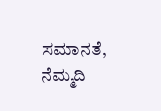ಸಮಾನತೆ, ನೆಮ್ಮದಿ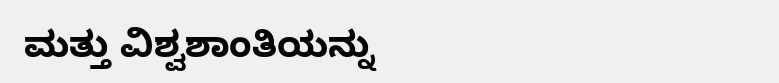ಮತ್ತು ವಿಶ್ವಶಾಂತಿಯನ್ನು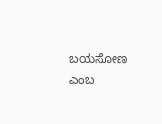ಬಯಸೋಣ ಎಂಬ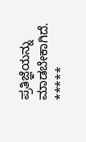ಪ್ರತಿಜ್ಞೆಯನ್ನು ಮಾಡಬೇಕಾಗಿದೆ.
*****